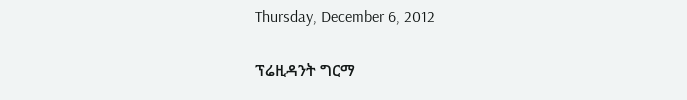Thursday, December 6, 2012

ፕሬዚዳንት ግርማ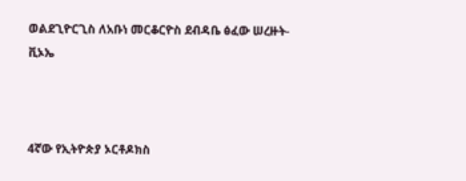ወልደጊዮርጊስ ለአቡነ መርቆርዮስ ደብዳቤ ፅፈው ሠረዙት-ቪኦኤ



4ኛው የኢትዮጵያ ኦርቶዶክስ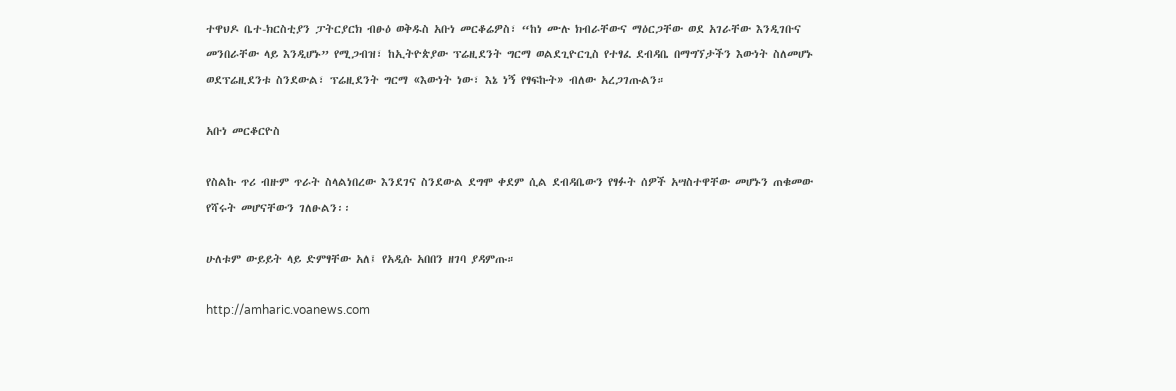ተዋህዶ ቤተ-ክርስቲያን ፓትርያርክ ብፁዕ ወቅዱስ አቡነ መርቆሬዎስ፣ “ከነ ሙሉ ክብራቸውና ማዕርጋቸው ወደ አገራቸው እንዲገቡና መንበራቸው ላይ እንዲሆኑ” የሚጋብዝ፣ ከኢትዮጵያው ፕሬዚደንት ግርማ ወልደጊዮርጊስ የተፃፈ ደብዳቤ በማግኘታችን እውነት ስለመሆኑ ወደፕሬዚደንቱ ስንደውል፣ ፕሬዚደንት ግርማ «እውነት ነው፣ እኔ ነኝ የፃፍኩት» ብለው አረጋገጡልን።

አቡነ መርቆርዮስ

የስልኩ ጥሪ ብዙም ጥራት ስላልነበረው እንደገና ስንደውል ደግሞ ቀደም ሲል ደብዳቤውን የፃፉት ሰዎች አሣስተዋቸው መሆኑን ጠቁመው የሻሩት መሆናቸውን ገለፁልን፡፡

ሁለቱም ውይይት ላይ ድምፃቸው አለ፤ የአዲሱ አበበን ዘገባ ያዳምጡ።

http://amharic.voanews.com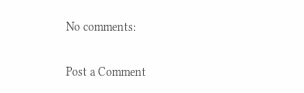No comments:

Post a Comment